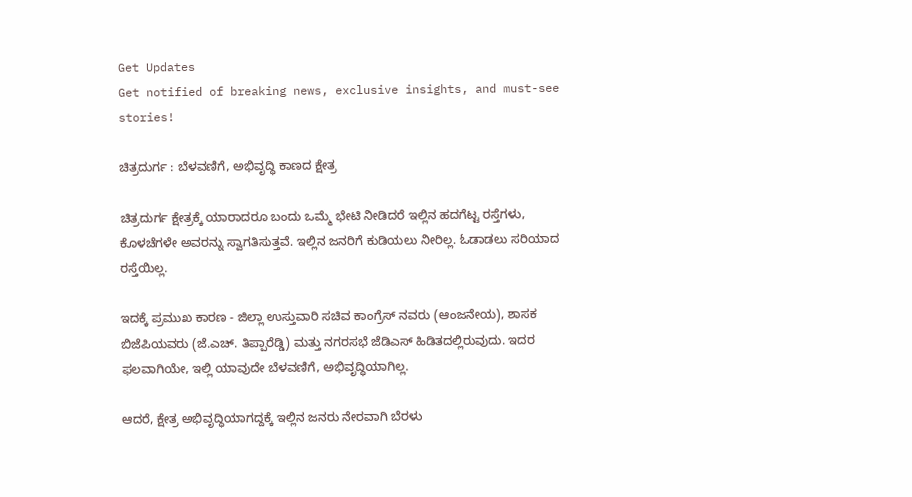Get Updates
Get notified of breaking news, exclusive insights, and must-see stories!

ಚಿತ್ರದುರ್ಗ : ಬೆಳವಣಿಗೆ, ಅಭಿವೃದ್ಧಿ ಕಾಣದ ಕ್ಷೇತ್ರ

ಚಿತ್ರದುರ್ಗ ಕ್ಷೇತ್ರಕ್ಕೆ ಯಾರಾದರೂ ಬಂದು ಒಮ್ಮೆ ಭೇಟಿ ನೀಡಿದರೆ ಇಲ್ಲಿನ ಹದಗೆಟ್ಟ ರಸ್ತೆಗಳು, ಕೊಳಚೆಗಳೇ ಅವರನ್ನು ಸ್ವಾಗತಿಸುತ್ತವೆ. ಇಲ್ಲಿನ ಜನರಿಗೆ ಕುಡಿಯಲು ನೀರಿಲ್ಲ. ಓಡಾಡಲು ಸರಿಯಾದ ರಸ್ತೆಯಿಲ್ಲ.

ಇದಕ್ಕೆ ಪ್ರಮುಖ ಕಾರಣ - ಜಿಲ್ಲಾ ಉಸ್ತುವಾರಿ ಸಚಿವ ಕಾಂಗ್ರೆಸ್ ನವರು (ಆಂಜನೇಯ), ಶಾಸಕ ಬಿಜೆಪಿಯವರು (ಜೆ.ಎಚ್. ತಿಪ್ಪಾರೆಡ್ಡಿ) ಮತ್ತು ನಗರಸಭೆ ಜೆಡಿಎಸ್ ಹಿಡಿತದಲ್ಲಿರುವುದು. ಇದರ ಫಲವಾಗಿಯೇ, ಇಲ್ಲಿ ಯಾವುದೇ ಬೆಳವಣಿಗೆ, ಅಭಿವೃದ್ಧಿಯಾಗಿಲ್ಲ.

ಆದರೆ, ಕ್ಷೇತ್ರ ಅಭಿವೃದ್ಧಿಯಾಗದ್ದಕ್ಕೆ ಇಲ್ಲಿನ ಜನರು ನೇರವಾಗಿ ಬೆರಳು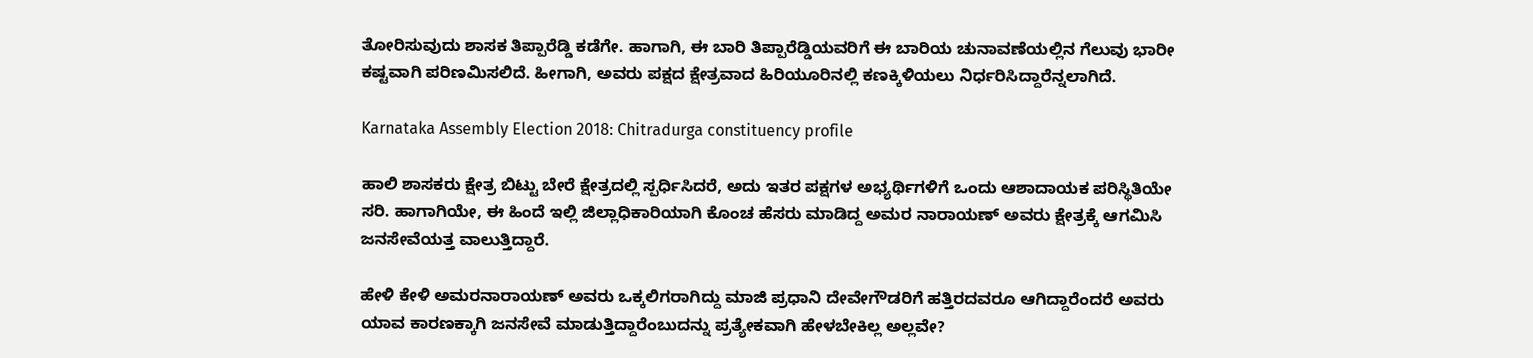ತೋರಿಸುವುದು ಶಾಸಕ ತಿಪ್ಪಾರೆಡ್ಡಿ ಕಡೆಗೇ. ಹಾಗಾಗಿ, ಈ ಬಾರಿ ತಿಪ್ಪಾರೆಡ್ಡಿಯವರಿಗೆ ಈ ಬಾರಿಯ ಚುನಾವಣೆಯಲ್ಲಿನ ಗೆಲುವು ಭಾರೀ ಕಷ್ಟವಾಗಿ ಪರಿಣಮಿಸಲಿದೆ. ಹೀಗಾಗಿ, ಅವರು ಪಕ್ಷದ ಕ್ಷೇತ್ರವಾದ ಹಿರಿಯೂರಿನಲ್ಲಿ ಕಣಕ್ಕಿಳಿಯಲು ನಿರ್ಧರಿಸಿದ್ದಾರೆನ್ನಲಾಗಿದೆ.

Karnataka Assembly Election 2018: Chitradurga constituency profile

ಹಾಲಿ ಶಾಸಕರು ಕ್ಷೇತ್ರ ಬಿಟ್ಟು ಬೇರೆ ಕ್ಷೇತ್ರದಲ್ಲಿ ಸ್ಪರ್ಧಿಸಿದರೆ, ಅದು ಇತರ ಪಕ್ಷಗಳ ಅಭ್ಯರ್ಥಿಗಳಿಗೆ ಒಂದು ಆಶಾದಾಯಕ ಪರಿಸ್ಥಿತಿಯೇ ಸರಿ. ಹಾಗಾಗಿಯೇ, ಈ ಹಿಂದೆ ಇಲ್ಲಿ ಜಿಲ್ಲಾಧಿಕಾರಿಯಾಗಿ ಕೊಂಚ ಹೆಸರು ಮಾಡಿದ್ದ ಅಮರ ನಾರಾಯಣ್ ಅವರು ಕ್ಷೇತ್ರಕ್ಕೆ ಆಗಮಿಸಿ ಜನಸೇವೆಯತ್ತ ವಾಲುತ್ತಿದ್ದಾರೆ.

ಹೇಳಿ ಕೇಳಿ ಅಮರನಾರಾಯಣ್ ಅವರು ಒಕ್ಕಲಿಗರಾಗಿದ್ದು ಮಾಜಿ ಪ್ರಧಾನಿ ದೇವೇಗೌಡರಿಗೆ ಹತ್ತಿರದವರೂ ಆಗಿದ್ದಾರೆಂದರೆ ಅವರು ಯಾವ ಕಾರಣಕ್ಕಾಗಿ ಜನಸೇವೆ ಮಾಡುತ್ತಿದ್ದಾರೆಂಬುದನ್ನು ಪ್ರತ್ಯೇಕವಾಗಿ ಹೇಳಬೇಕಿಲ್ಲ ಅಲ್ಲವೇ?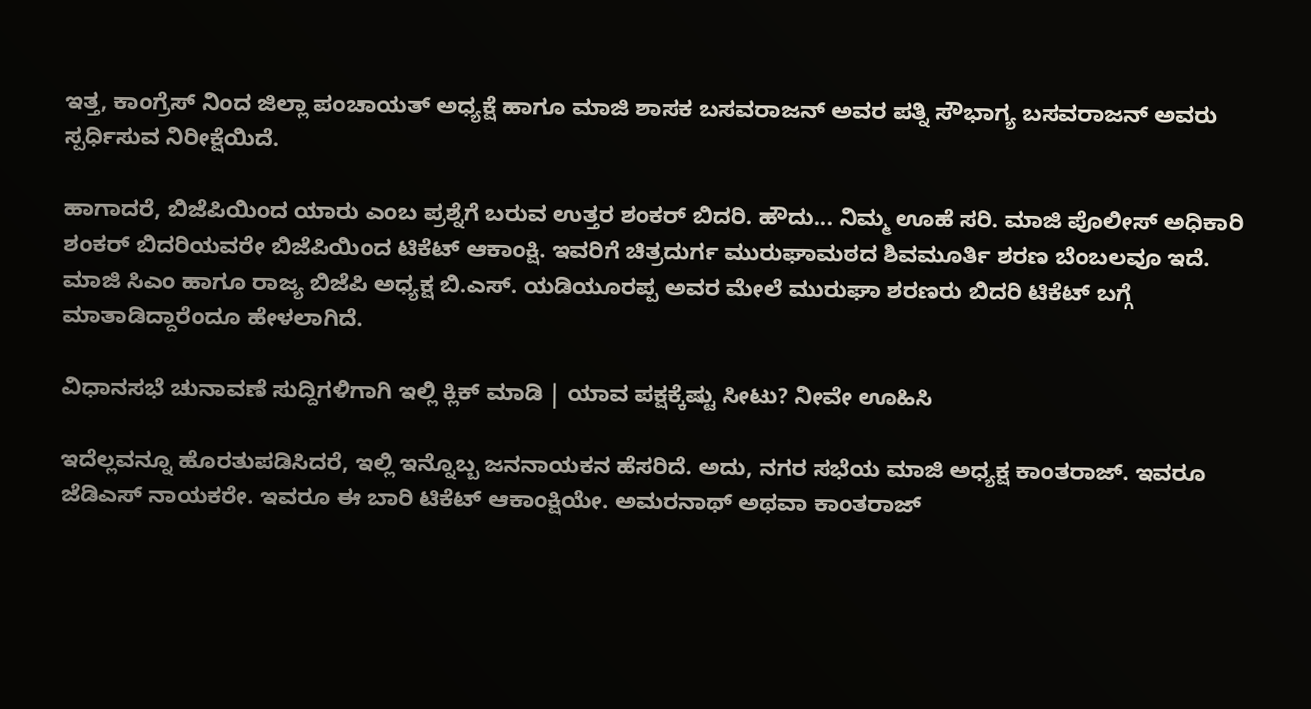ಇತ್ತ, ಕಾಂಗ್ರೆಸ್ ನಿಂದ ಜಿಲ್ಲಾ ಪಂಚಾಯತ್ ಅಧ್ಯಕ್ಷೆ ಹಾಗೂ ಮಾಜಿ ಶಾಸಕ ಬಸವರಾಜನ್ ಅವರ ಪತ್ನಿ ಸೌಭಾಗ್ಯ ಬಸವರಾಜನ್ ಅವರು ಸ್ಪರ್ಧಿಸುವ ನಿರೀಕ್ಷೆಯಿದೆ.

ಹಾಗಾದರೆ, ಬಿಜೆಪಿಯಿಂದ ಯಾರು ಎಂಬ ಪ್ರಶ್ನೆಗೆ ಬರುವ ಉತ್ತರ ಶಂಕರ್ ಬಿದರಿ. ಹೌದು... ನಿಮ್ಮ ಊಹೆ ಸರಿ. ಮಾಜಿ ಪೊಲೀಸ್ ಅಧಿಕಾರಿ ಶಂಕರ್ ಬಿದರಿಯವರೇ ಬಿಜೆಪಿಯಿಂದ ಟಿಕೆಟ್ ಆಕಾಂಕ್ಷಿ. ಇವರಿಗೆ ಚಿತ್ರದುರ್ಗ ಮುರುಘಾಮಠದ ಶಿವಮೂರ್ತಿ ಶರಣ ಬೆಂಬಲವೂ ಇದೆ. ಮಾಜಿ ಸಿಎಂ ಹಾಗೂ ರಾಜ್ಯ ಬಿಜೆಪಿ ಅಧ್ಯಕ್ಷ ಬಿ.ಎಸ್. ಯಡಿಯೂರಪ್ಪ ಅವರ ಮೇಲೆ ಮುರುಘಾ ಶರಣರು ಬಿದರಿ ಟಿಕೆಟ್ ಬಗ್ಗೆ ಮಾತಾಡಿದ್ದಾರೆಂದೂ ಹೇಳಲಾಗಿದೆ.

ವಿಧಾನಸಭೆ ಚುನಾವಣೆ ಸುದ್ದಿಗಳಿಗಾಗಿ ಇಲ್ಲಿ ಕ್ಲಿಕ್ ಮಾಡಿ | ಯಾವ ಪಕ್ಷಕ್ಕೆಷ್ಟು ಸೀಟು? ನೀವೇ ಊಹಿಸಿ

ಇದೆಲ್ಲವನ್ನೂ ಹೊರತುಪಡಿಸಿದರೆ, ಇಲ್ಲಿ ಇನ್ನೊಬ್ಬ ಜನನಾಯಕನ ಹೆಸರಿದೆ. ಅದು, ನಗರ ಸಭೆಯ ಮಾಜಿ ಅಧ್ಯಕ್ಷ ಕಾಂತರಾಜ್. ಇವರೂ ಜೆಡಿಎಸ್ ನಾಯಕರೇ. ಇವರೂ ಈ ಬಾರಿ ಟಿಕೆಟ್ ಆಕಾಂಕ್ಷಿಯೇ. ಅಮರನಾಥ್ ಅಥವಾ ಕಾಂತರಾಜ್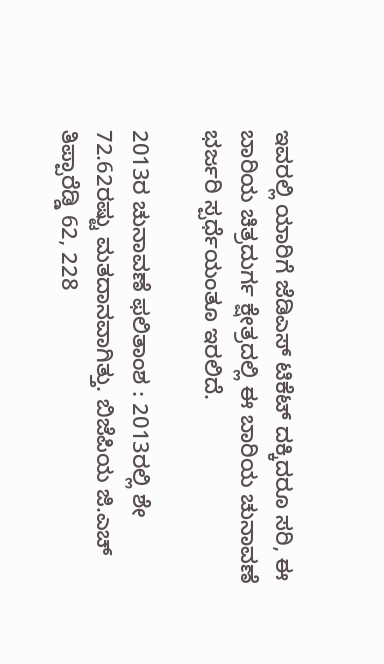ಇವರಲ್ಲಿ ಯಾರಿಗೆ ಜೆಡಿಎಸ್ ಟಿಕೆಟ್ ದಕ್ಕಿದರೂ ಸರಿ, ಈ ಬಾರಿಯ ಚಿತ್ರದುರ್ಗ ಕ್ಷೇತ್ರದಲ್ಲಿ ಈ ಬಾರಿಯ ಚುನಾವಣೆ ಭರ್ಜರಿ ಸ್ಪರ್ಧೆಯಂತೂ ಇರಲಿದೆ.

2013ರ ಚುನಾವಣೆ ಫಲಿತಾಂಶ : 2013ರಲ್ಲಿ ಶೇ 72.62ರಷ್ಟು ಮತದಾನವಾಗಿತ್ತು. ಬಿಜೆಪಿಯ ಜಿ.ಎಚ್ ತಿಪ್ಪಾರೆಡ್ಡಿ 62, 228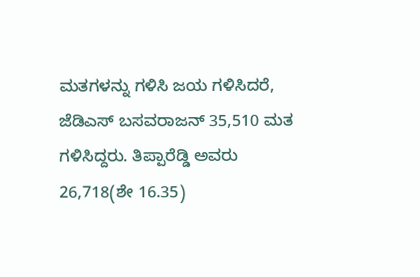ಮತಗಳನ್ನು ಗಳಿಸಿ ಜಯ ಗಳಿಸಿದರೆ, ಜೆಡಿಎಸ್ ಬಸವರಾಜನ್ 35,510 ಮತ ಗಳಿಸಿದ್ದರು. ತಿಪ್ಪಾರೆಡ್ಡಿ ಅವರು 26,718(ಶೇ 16.35)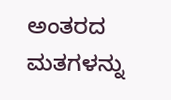ಅಂತರದ ಮತಗಳನ್ನು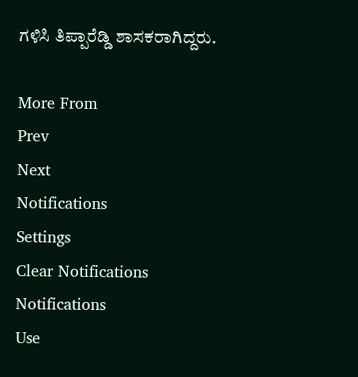ಗಳಿಸಿ ತಿಪ್ಪಾರೆಡ್ಡಿ ಶಾಸಕರಾಗಿದ್ದರು.

More From
Prev
Next
Notifications
Settings
Clear Notifications
Notifications
Use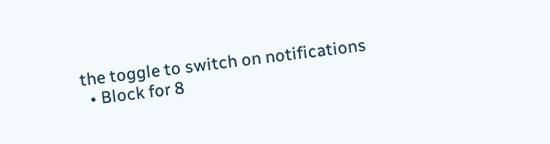the toggle to switch on notifications
  • Block for 8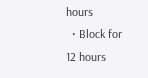hours
  • Block for 12 hours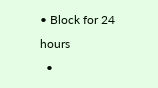• Block for 24 hours
  •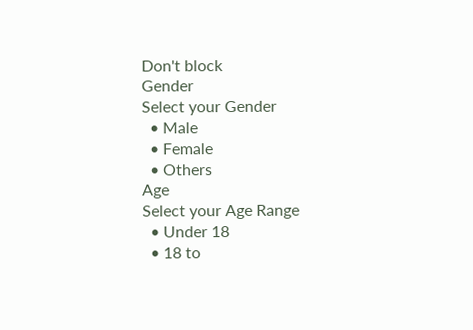Don't block
Gender
Select your Gender
  • Male
  • Female
  • Others
Age
Select your Age Range
  • Under 18
  • 18 to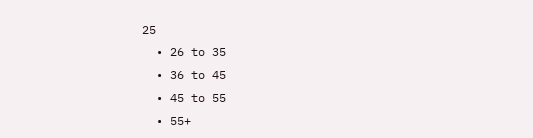25
  • 26 to 35
  • 36 to 45
  • 45 to 55
  • 55+